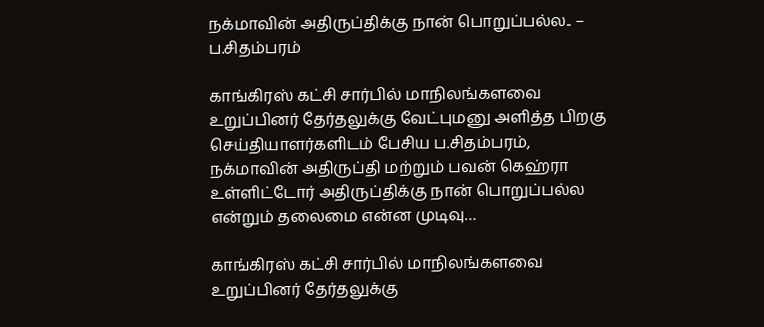நக்மாவின் அதிருப்திக்கு நான் பொறுப்பல்ல.. – ப.சிதம்பரம்

காங்கிரஸ் கட்சி சார்பில் மாநிலங்களவை உறுப்பினர் தேர்தலுக்கு வேட்புமனு அளித்த பிறகு செய்தியாளர்களிடம் பேசிய ப.சிதம்பரம், நக்மாவின் அதிருப்தி மற்றும் பவன் கெஹ்ரா உள்ளிட்டோர் அதிருப்திக்கு நான் பொறுப்பல்ல என்றும் தலைமை என்ன முடிவு…

காங்கிரஸ் கட்சி சார்பில் மாநிலங்களவை உறுப்பினர் தேர்தலுக்கு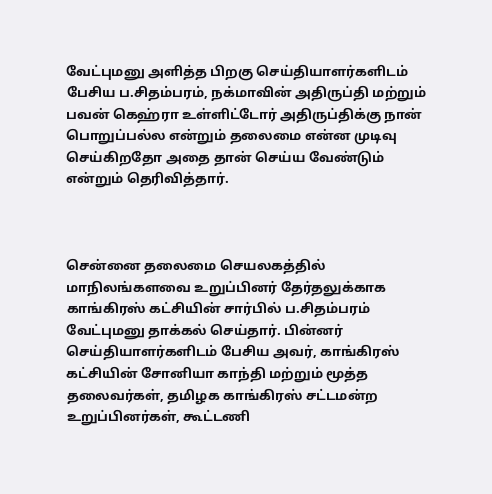வேட்புமனு அளித்த பிறகு செய்தியாளர்களிடம் பேசிய ப.சிதம்பரம், நக்மாவின் அதிருப்தி மற்றும் பவன் கெஹ்ரா உள்ளிட்டோர் அதிருப்திக்கு நான் பொறுப்பல்ல என்றும் தலைமை என்ன முடிவு செய்கிறதோ அதை தான் செய்ய வேண்டும் என்றும் தெரிவித்தார்.



சென்னை தலைமை செயலகத்தில் மாநிலங்களவை உறுப்பினர் தேர்தலுக்காக காங்கிரஸ் கட்சியின் சார்பில் ப.சிதம்பரம் வேட்புமனு தாக்கல் செய்தார். பின்னர் செய்தியாளர்களிடம் பேசிய அவர், காங்கிரஸ் கட்சியின் சோனியா காந்தி மற்றும் மூத்த தலைவர்கள், தமிழக காங்கிரஸ் சட்டமன்ற உறுப்பினர்கள், கூட்டணி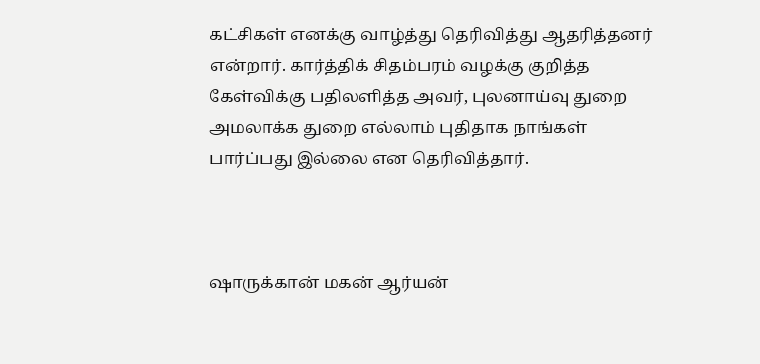கட்சிகள் எனக்கு வாழ்த்து தெரிவித்து ஆதரித்தனர் என்றார். கார்த்திக் சிதம்பரம் வழக்கு குறித்த கேள்விக்கு பதிலளித்த அவர், புலனாய்வு துறை அமலாக்க துறை எல்லாம் புதிதாக நாங்கள் பார்ப்பது இல்லை என தெரிவித்தார்.



ஷாருக்கான் மகன் ஆர்யன்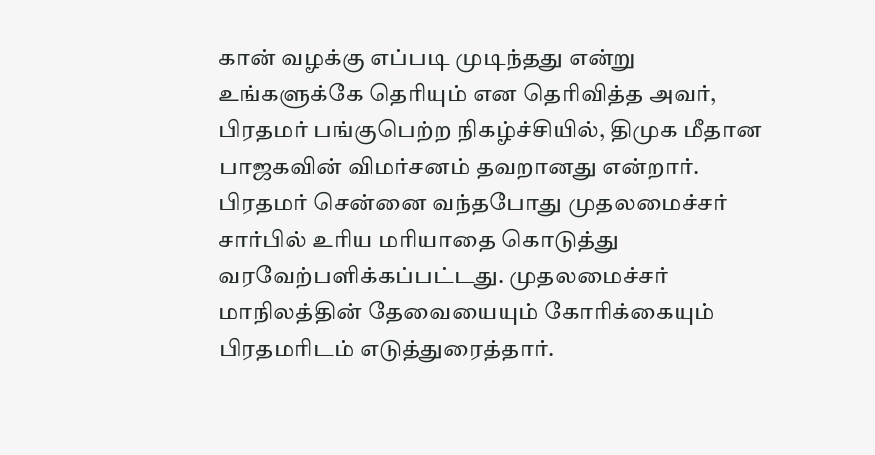கான் வழக்கு எப்படி முடிந்தது என்று உங்களுக்கே தெரியும் என தெரிவித்த அவர், பிரதமர் பங்குபெற்ற நிகழ்ச்சியில், திமுக மீதான பாஜகவின் விமர்சனம் தவறானது என்றார். பிரதமர் சென்னை வந்தபோது முதலமைச்சர் சார்பில் உரிய மரியாதை கொடுத்து வரவேற்பளிக்கப்பட்டது. முதலமைச்சர் மாநிலத்தின் தேவையையும் கோரிக்கையும் பிரதமரிடம் எடுத்துரைத்தார்.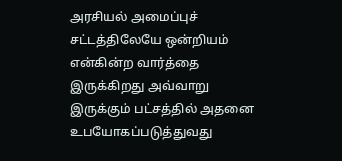அரசியல் அமைப்புச் சட்டத்திலேயே ஒன்றியம் என்கின்ற வார்த்தை இருக்கிறது அவ்வாறு இருக்கும் பட்சத்தில் அதனை உபயோகப்படுத்துவது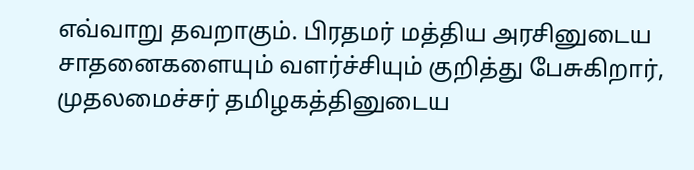எவ்வாறு தவறாகும். பிரதமர் மத்திய அரசினுடைய சாதனைகளையும் வளர்ச்சியும் குறித்து பேசுகிறார், முதலமைச்சர் தமிழகத்தினுடைய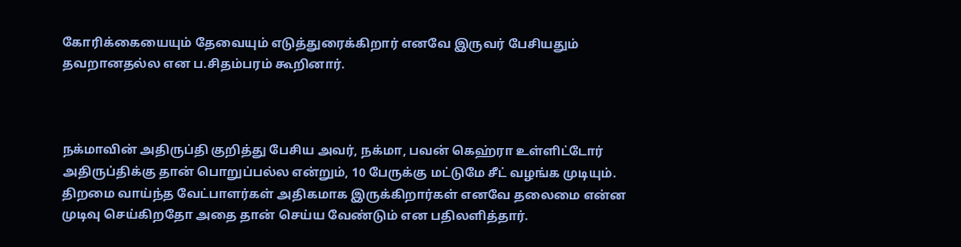கோரிக்கையையும் தேவையும் எடுத்துரைக்கிறார் எனவே இருவர் பேசியதும் தவறானதல்ல என ப.சிதம்பரம் கூறினார்.



நக்மாவின் அதிருப்தி குறித்து பேசிய அவர், நக்மா, பவன் கெஹ்ரா உள்ளிட்டோர் அதிருப்திக்கு தான் பொறுப்பல்ல என்றும், 10 பேருக்கு மட்டுமே சீட் வழங்க முடியும். திறமை வாய்ந்த வேட்பாளர்கள் அதிகமாக இருக்கிறார்கள் எனவே தலைமை என்ன முடிவு செய்கிறதோ அதை தான் செய்ய வேண்டும் என பதிலளித்தார்.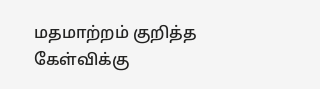மதமாற்றம் குறித்த கேள்விக்கு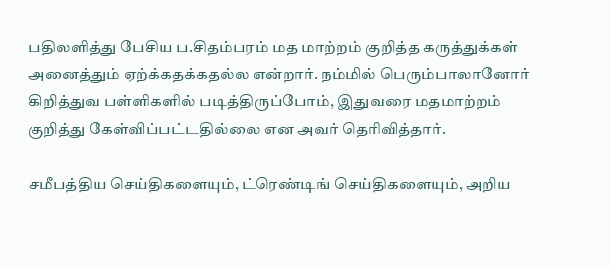பதிலளித்து பேசிய ப.சிதம்பரம் மத மாற்றம் குறித்த கருத்துக்கள் அனைத்தும் ஏற்க்கதக்கதல்ல என்றார். நம்மில் பெரும்பாலானோர் கிறித்துவ பள்ளிகளில் படித்திருப்போம், இதுவரை மதமாற்றம் குறித்து கேள்விப்பட்டதில்லை என அவர் தெரிவித்தார்.

சமீபத்திய செய்திகளையும், ட்ரெண்டிங் செய்திகளையும், அறிய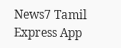News7 Tamil Express App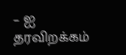– ஐ தரவிறக்கம்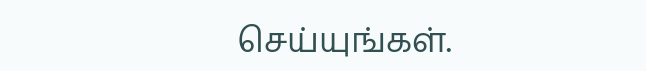செய்யுங்கள்.